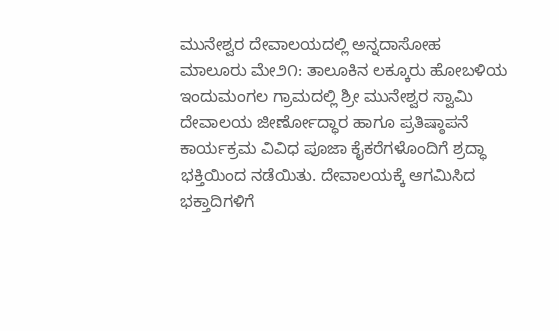ಮುನೇಶ್ವರ ದೇವಾಲಯದಲ್ಲಿ ಅನ್ನದಾಸೋಹ
ಮಾಲೂರು ಮೇ೨೧: ತಾಲೂಕಿನ ಲಕ್ಕೂರು ಹೋಬಳಿಯ ಇಂದುಮಂಗಲ ಗ್ರಾಮದಲ್ಲಿ ಶ್ರೀ ಮುನೇಶ್ವರ ಸ್ವಾಮಿ ದೇವಾಲಯ ಜೀರ್ಣೋದ್ಧಾರ ಹಾಗೂ ಪ್ರತಿಷ್ಠಾಪನೆ ಕಾರ್ಯಕ್ರಮ ವಿವಿಧ ಪೂಜಾ ಕೈಕರೆಗಳೊಂದಿಗೆ ಶ್ರದ್ಧಾ ಭಕ್ತಿಯಿಂದ ನಡೆಯಿತು. ದೇವಾಲಯಕ್ಕೆ ಆಗಮಿಸಿದ ಭಕ್ತಾದಿಗಳಿಗೆ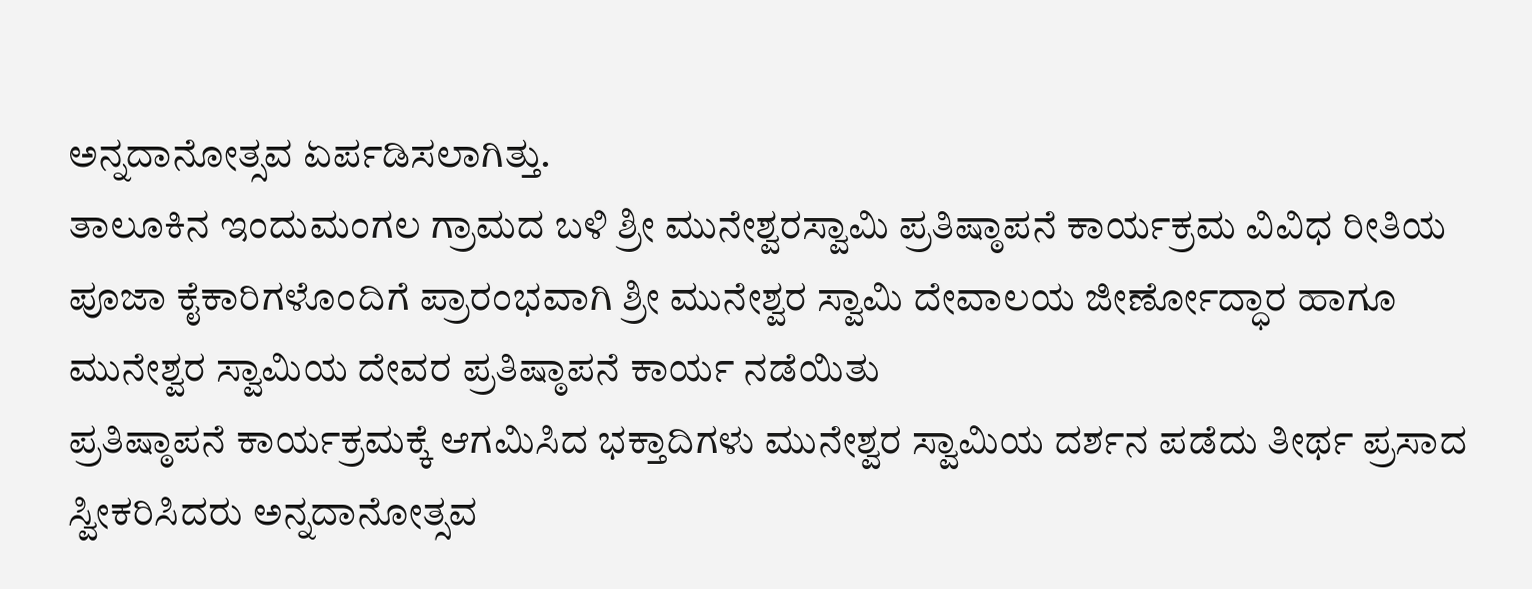ಅನ್ನದಾನೋತ್ಸವ ಏರ್ಪಡಿಸಲಾಗಿತ್ತು.
ತಾಲೂಕಿನ ಇಂದುಮಂಗಲ ಗ್ರಾಮದ ಬಳಿ ಶ್ರೀ ಮುನೇಶ್ವರಸ್ವಾಮಿ ಪ್ರತಿಷ್ಠಾಪನೆ ಕಾರ್ಯಕ್ರಮ ವಿವಿಧ ರೀತಿಯ ಪೂಜಾ ಕೈಕಾರಿಗಳೊಂದಿಗೆ ಪ್ರಾರಂಭವಾಗಿ ಶ್ರೀ ಮುನೇಶ್ವರ ಸ್ವಾಮಿ ದೇವಾಲಯ ಜೀರ್ಣೋದ್ಧಾರ ಹಾಗೂ ಮುನೇಶ್ವರ ಸ್ವಾಮಿಯ ದೇವರ ಪ್ರತಿಷ್ಠಾಪನೆ ಕಾರ್ಯ ನಡೆಯಿತು
ಪ್ರತಿಷ್ಠಾಪನೆ ಕಾರ್ಯಕ್ರಮಕ್ಕೆ ಆಗಮಿಸಿದ ಭಕ್ತಾದಿಗಳು ಮುನೇಶ್ವರ ಸ್ವಾಮಿಯ ದರ್ಶನ ಪಡೆದು ತೀರ್ಥ ಪ್ರಸಾದ ಸ್ವೀಕರಿಸಿದರು ಅನ್ನದಾನೋತ್ಸವ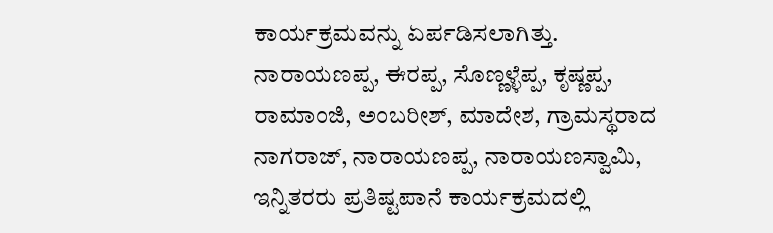ಕಾರ್ಯಕ್ರಮವನ್ನು ಏರ್ಪಡಿಸಲಾಗಿತ್ತು.
ನಾರಾಯಣಪ್ಪ, ಈರಪ್ಪ, ಸೊಣ್ಣಳ್ಳೆಪ್ಪ, ಕೃಷ್ಣಪ್ಪ, ರಾಮಾಂಜಿ, ಅಂಬರೀಶ್, ಮಾದೇಶ, ಗ್ರಾಮಸ್ಥರಾದ ನಾಗರಾಜ್, ನಾರಾಯಣಪ್ಪ, ನಾರಾಯಣಸ್ವಾಮಿ, ಇನ್ನಿತರರು ಪ್ರತಿಷ್ಟಪಾನೆ ಕಾರ್ಯಕ್ರಮದಲ್ಲಿ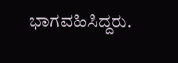ಭಾಗವಹಿಸಿದ್ದರು.